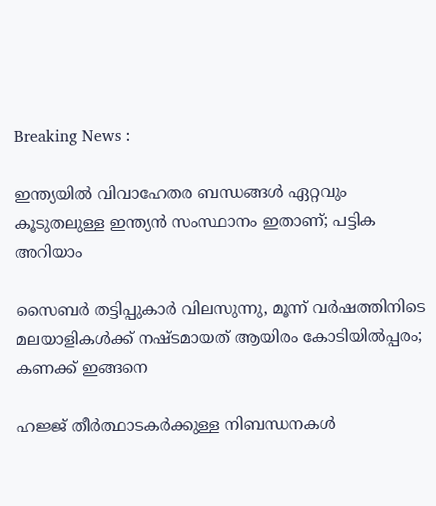Breaking News :

ഇന്ത്യയില്‍ വിവാഹേതര ബന്ധങ്ങള്‍ ഏറ്റവും കൂടുതലുള്ള ഇന്ത്യന്‍ സംസ്ഥാനം ഇതാണ്; പട്ടിക അറിയാം

സൈബര്‍ തട്ടിപ്പുകാര്‍ വിലസുന്നു, മൂന്ന് വര്‍ഷത്തിനിടെ മലയാളികള്‍ക്ക് നഷ്ടമായത് ആയിരം കോടിയില്‍പ്പരം; കണക്ക് ഇങ്ങനെ

ഹജ്ജ് തീർത്ഥാടകർക്കുള്ള നിബന്ധനകൾ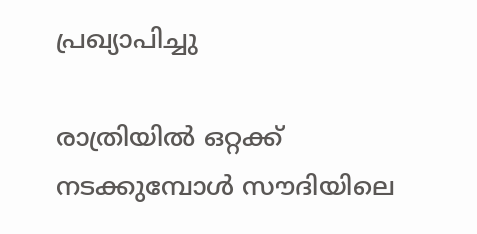പ്രഖ്യാപിച്ചു

രാത്രിയിൽ ഒറ്റക്ക് നടക്കുമ്പോൾ സൗദിയിലെ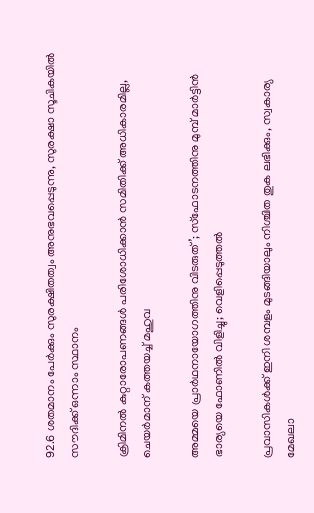92.6 ശതമാനം പേർക്കും സുരക്ഷിതത്വം അനുഭവപ്പെടുന്നു, സുരക്ഷാ സൂചികയിൽ സൗദിക്ക് ഒന്നാം സ്ഥാനം

ക്രിമിനല്‍ കുറ്റാരോപണങ്ങള്‍ പരിശോധിക്കാന്‍ സമിതിക്ക്‌ അധികാരമില്ല, ചെയര്‍മാന്‌ കത്തയച്ച് മഹുവ

അമ്മയെ പ്രാര്‍ഥനായോഗത്തിനു വിടരുത്’; സ്‌ഫോടനത്തിനു മുമ്പ് മാര്‍ട്ടിന്‍ ഭാര്യയെ ഫോണില്‍ വിളിച്ചു; വെളിപ്പെടുത്തല്‍

പ്രവാസികൾക്ക് ഇനി ശമ്പളം മുടങ്ങിയാലും നിശ്ചിത തുക ലഭിക്കും, സ്വകാര്യ മേഖലാ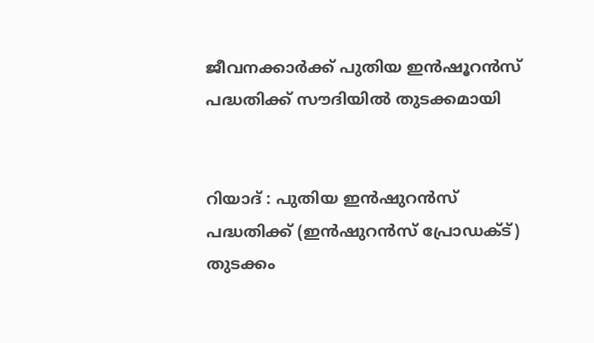ജീവനക്കാര്‍ക്ക് പുതിയ ഇന്‍ഷൂറന്‍സ് പദ്ധതിക്ക് സൗദിയില്‍ തുടക്കമായി


റിയാദ് : പുതിയ ഇൻഷുറൻസ് പദ്ധതിക്ക് (ഇൻഷുറൻസ് പ്രോഡക്ട്) തുടക്കം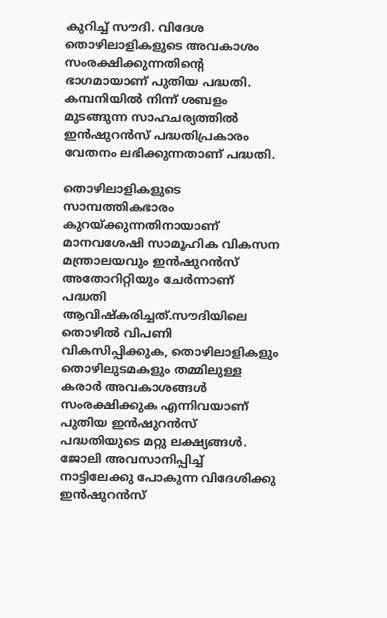കുറിച്ച് സൗദി. വിദേശ തൊഴിലാളികളുടെ അവകാശം സംരക്ഷിക്കുന്നതിന്റെ ഭാഗമായാണ് പുതിയ പദ്ധതി. കമ്പനിയിൽ നിന്ന് ശബളം മുടങ്ങുന്ന സാഹചര്യത്തിൽ ഇൻഷുറൻസ് പദ്ധതിപ്രകാരം വേതനം ലഭിക്കുന്നതാണ് പദ്ധതി.

തൊഴിലാളികളുടെ സാമ്പത്തികഭാരം കുറയ്ക്കുന്നതിനായാണ് മാനവശേഷി സാമൂഹിക വികസന മന്ത്രാലയവും ഇൻഷുറൻസ് അതോറിറ്റിയും ചേർന്നാണ് പദ്ധതി ആവിഷ്കരിച്ചത്.സൗദിയിലെ തൊഴിൽ വിപണി വികസിപ്പിക്കുക, തൊഴിലാളികളും തൊഴിലുടമകളും തമ്മിലുള്ള കരാർ അവകാശങ്ങൾ സംരക്ഷിക്കുക എന്നിവയാണ് പുതിയ ഇൻഷുറൻസ് പദ്ധതിയുടെ മറ്റു ലക്ഷ്യങ്ങൾ. ജോലി അവസാനിപ്പിച്ച് നാട്ടിലേക്കു പോകുന്ന വിദേശിക്കു ഇൻഷുറൻസ്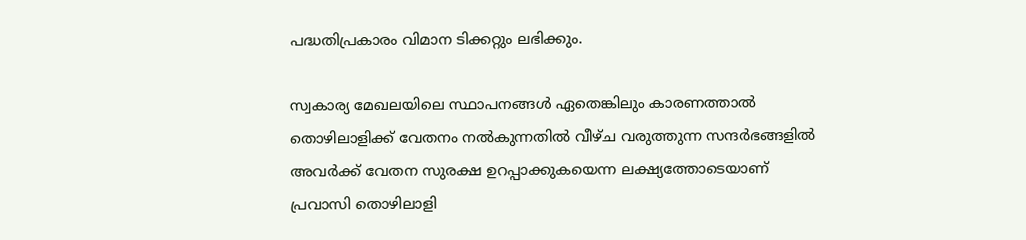പദ്ധതിപ്രകാരം വിമാന ടിക്കറ്റും ലഭിക്കും.

സ്വകാര്യ മേഖലയിലെ സ്ഥാപനങ്ങള്‍ ഏതെങ്കിലും കാരണത്താല്‍ തൊഴിലാളിക്ക് വേതനം നല്‍കുന്നതില്‍ വീഴ്ച വരുത്തുന്ന സന്ദര്‍ഭങ്ങളില്‍ അവര്‍ക്ക് വേതന സുരക്ഷ ഉറപ്പാക്കുകയെന്ന ലക്ഷ്യത്തോടെയാണ് പ്രവാസി തൊഴിലാളി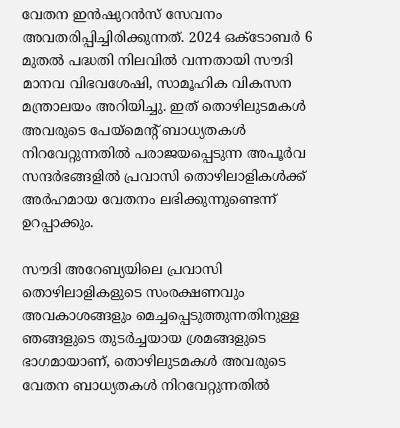വേതന ഇന്‍ഷുറന്‍സ് സേവനം അവതരിപ്പിച്ചിരിക്കുന്നത്. 2024 ഒക്ടോബര്‍ 6 മുതല്‍ പദ്ധതി നിലവില്‍ വന്നതായി സൗദി മാനവ വിഭവശേഷി, സാമൂഹിക വികസന മന്ത്രാലയം അറിയിച്ചു. ഇത് തൊഴിലുടമകള്‍ അവരുടെ പേയ്മെന്റ് ബാധ്യതകള്‍ നിറവേറ്റുന്നതില്‍ പരാജയപ്പെടുന്ന അപൂര്‍വ സന്ദര്‍ഭങ്ങളില്‍ പ്രവാസി തൊഴിലാളികള്‍ക്ക് അര്‍ഹമായ വേതനം ലഭിക്കുന്നുണ്ടെന്ന് ഉറപ്പാക്കും.

സൗദി അറേബ്യയിലെ പ്രവാസി തൊഴിലാളികളുടെ സംരക്ഷണവും അവകാശങ്ങളും മെച്ചപ്പെടുത്തുന്നതിനുള്ള ഞങ്ങളുടെ തുടര്‍ച്ചയായ ശ്രമങ്ങളുടെ ഭാഗമായാണ്, തൊഴിലുടമകള്‍ അവരുടെ വേതന ബാധ്യതകള്‍ നിറവേറ്റുന്നതില്‍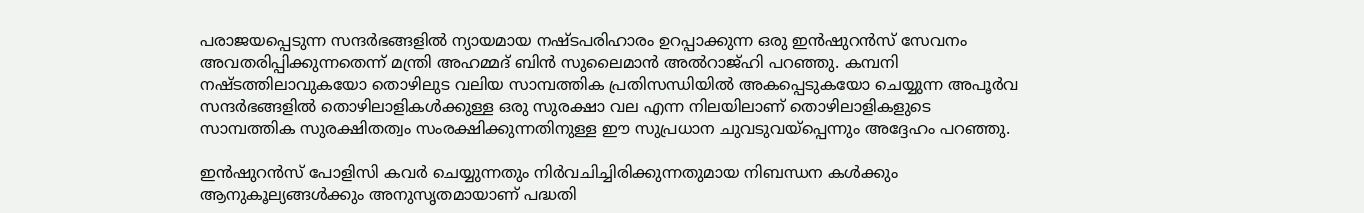പരാജയപ്പെടുന്ന സന്ദര്‍ഭങ്ങളില്‍ ന്യായമായ നഷ്ടപരിഹാരം ഉറപ്പാക്കുന്ന ഒരു ഇന്‍ഷുറന്‍സ് സേവനം അവതരിപ്പിക്കുന്നതെന്ന് മന്ത്രി അഹമ്മദ് ബിന്‍ സുലൈമാന്‍ അല്‍റാജ്ഹി പറഞ്ഞു. കമ്പനി നഷ്ടത്തിലാവുകയോ തൊഴിലുട വലിയ സാമ്പത്തിക പ്രതിസന്ധിയില്‍ അകപ്പെടുകയോ ചെയ്യുന്ന അപൂര്‍വ സന്ദര്‍ഭങ്ങളില്‍ തൊഴിലാളികള്‍ക്കുള്ള ഒരു സുരക്ഷാ വല എന്ന നിലയിലാണ് തൊഴിലാളികളുടെ സാമ്പത്തിക സുരക്ഷിതത്വം സംരക്ഷിക്കുന്നതിനുള്ള ഈ സുപ്രധാന ചുവടുവയ്‌പ്പെന്നും അദ്ദേഹം പറഞ്ഞു.

ഇന്‍ഷുറന്‍സ് പോളിസി കവര്‍ ചെയ്യുന്നതും നിര്‍വചിച്ചിരിക്കുന്നതുമായ നിബന്ധന കള്‍ക്കും ആനുകൂല്യങ്ങള്‍ക്കും അനുസൃതമായാണ് പദ്ധതി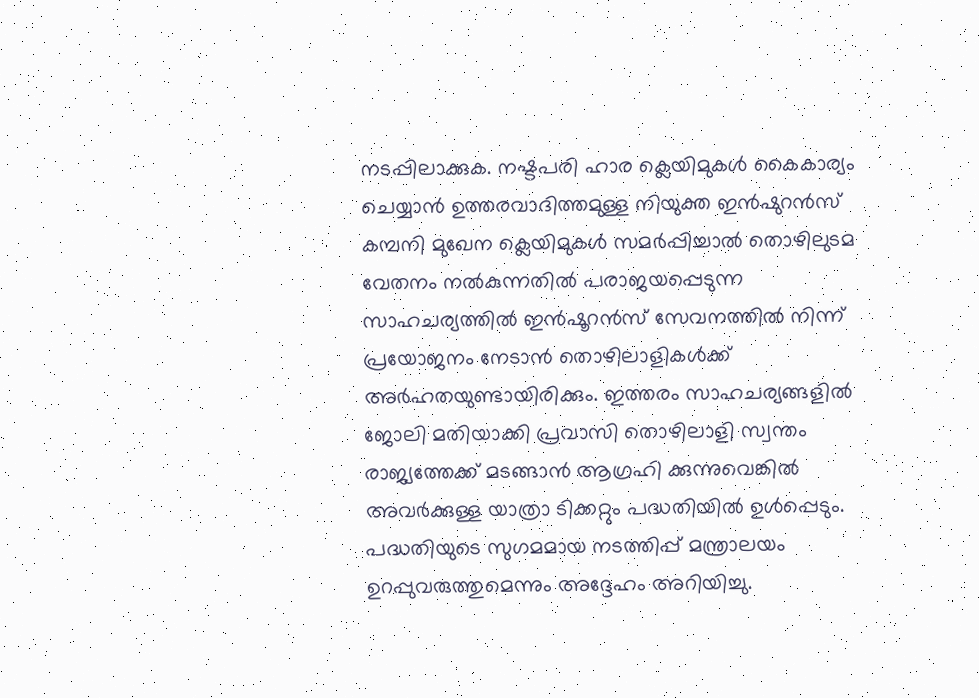നടപ്പിലാക്കുക. നഷ്ടപരി ഹാര ക്ലെയിമുകള്‍ കൈകാര്യം ചെയ്യാന്‍ ഉത്തരവാദിത്തമുള്ള നിയുക്ത ഇന്‍ഷുറന്‍സ് കമ്പനി മുഖേന ക്ലെയിമുകള്‍ സമര്‍പ്പിച്ചാല്‍ തൊഴിലുടമ വേതനം നല്‍കുന്നതില്‍ പരാജയപ്പെടുന്ന സാഹചര്യത്തില്‍ ഇന്‍ഷൂറന്‍സ് സേവനത്തില്‍ നിന്ന് പ്രയോജനം നേടാന്‍ തൊഴിലാളികള്‍ക്ക് അര്‍ഹതയുണ്ടായിരിക്കും. ഇത്തരം സാഹചര്യങ്ങളില്‍ ജോലി മതിയാക്കി പ്രവാസി തൊഴിലാളി സ്വന്തം രാജ്യത്തേക്ക് മടങ്ങാന്‍ ആഗ്രഹി ക്കുന്നുവെങ്കില്‍ അവര്‍ക്കുള്ള യാത്രാ ടിക്കറ്റും പദ്ധതിയില്‍ ഉള്‍പ്പെടും. പദ്ധതിയുടെ സുഗമമായ നടത്തിപ്പ് മന്ത്രാലയം ഉറപ്പുവരുത്തുമെന്നും അദ്ദേഹം അറിയിച്ചു.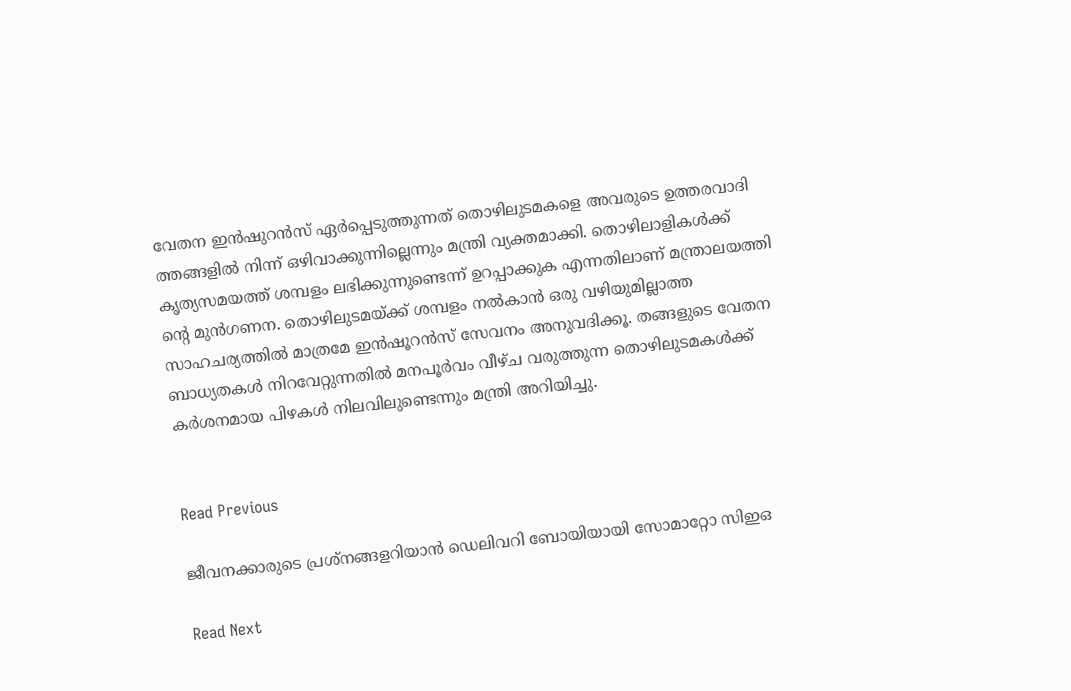വേതന ഇന്‍ഷുറന്‍സ് ഏര്‍പ്പെടുത്തുന്നത് തൊഴിലുടമകളെ അവരുടെ ഉത്തരവാദി ത്തങ്ങളില്‍ നിന്ന് ഒഴിവാക്കുന്നില്ലെന്നും മന്ത്രി വ്യക്തമാക്കി. തൊഴിലാളികള്‍ക്ക് കൃത്യസമയത്ത് ശമ്പളം ലഭിക്കുന്നുണ്ടെന്ന് ഉറപ്പാക്കുക എന്നതിലാണ് മന്ത്രാലയത്തി ന്റെ മുന്‍ഗണന. തൊഴിലുടമയ്ക്ക് ശമ്പളം നല്‍കാന്‍ ഒരു വഴിയുമില്ലാത്ത സാഹചര്യത്തില്‍ മാത്രമേ ഇന്‍ഷൂറന്‍സ് സേവനം അനുവദിക്കൂ. തങ്ങളുടെ വേതന ബാധ്യതകള്‍ നിറവേറ്റുന്നതില്‍ മനപൂര്‍വം വീഴ്ച വരുത്തുന്ന തൊഴിലുടമകള്‍ക്ക് കര്‍ശനമായ പിഴകള്‍ നിലവിലുണ്ടെന്നും മന്ത്രി അറിയിച്ചു.


Read Previous

ജീവനക്കാരുടെ പ്രശ്നങ്ങളറിയാന്‍ ഡെലിവറി ബോയിയായി സോമാറ്റോ സിഇഒ

Read Next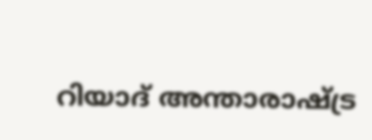റിയാദ് അന്താരാഷ്ട്ര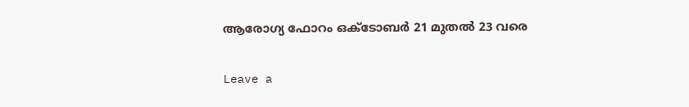ആരോഗ്യ ഫോറം ഒക്‌ടോബർ 21 മുതൽ 23 വരെ

Leave a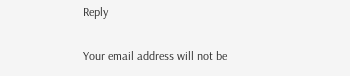Reply

Your email address will not be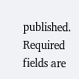published. Required fields are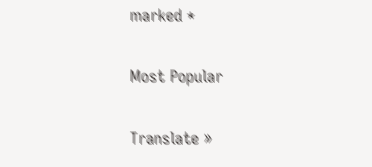marked *

Most Popular

Translate »